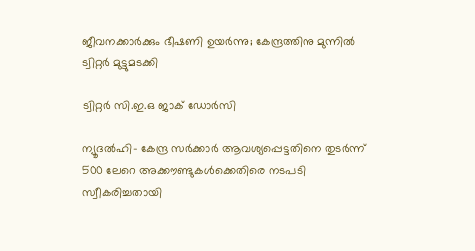ജീവനക്കാര്‍ക്കും ഭീഷണി ഉയര്‍ന്നു; കേന്ദ്രത്തിനു മുന്നില്‍ ട്വിറ്റര്‍ മുട്ടുമടക്കി

ട്വിറ്റര്‍ സി.ഇ.ഒ ജാക് ഡോര്‍സി

ന്യൂദല്‍ഹി- കേന്ദ്ര സര്‍ക്കാര്‍ ആവശ്യപ്പെട്ടതിനെ തുടര്‍ന്ന് 500 ലേറെ അക്കൗണ്ടുകള്‍ക്കെതിരെ നടപടി സ്വീകരിച്ചതായി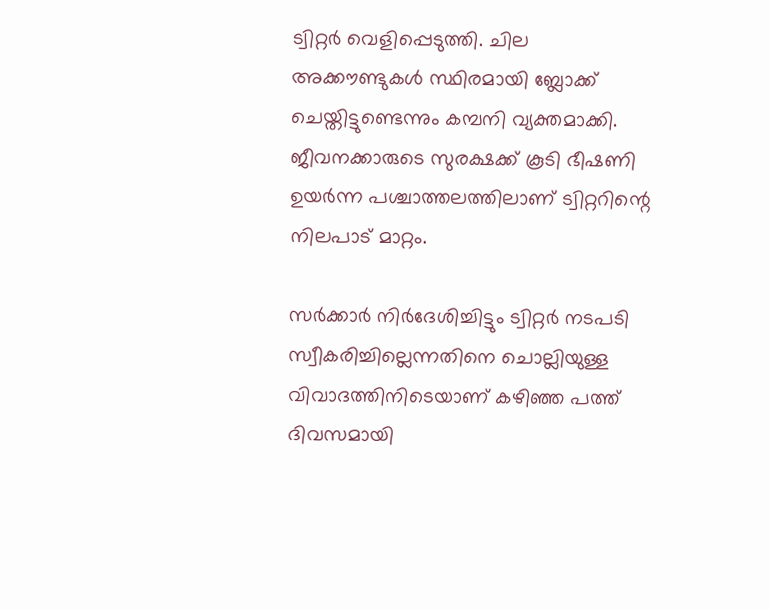ട്വിറ്റര്‍ വെളിപ്പെടുത്തി. ചില അക്കൗണ്ടുകള്‍ സ്ഥിരമായി ബ്ലോക്ക് ചെയ്തിട്ടുണ്ടെന്നും കമ്പനി വ്യക്തമാക്കി. ജീവനക്കാരുടെ സുരക്ഷക്ക് കൂടി ഭീഷണി ഉയര്‍ന്ന പശ്ചാത്തലത്തിലാണ് ട്വിറ്ററിന്റെ നിലപാട് മാറ്റം.

സര്‍ക്കാര്‍ നിര്‍ദേശിച്ചിട്ടും ട്വിറ്റര്‍ നടപടി സ്വീകരിച്ചില്ലെന്നതിനെ ചൊല്ലിയുള്ള വിവാദത്തിനിടെയാണ് കഴിഞ്ഞ പത്ത് ദിവസമായി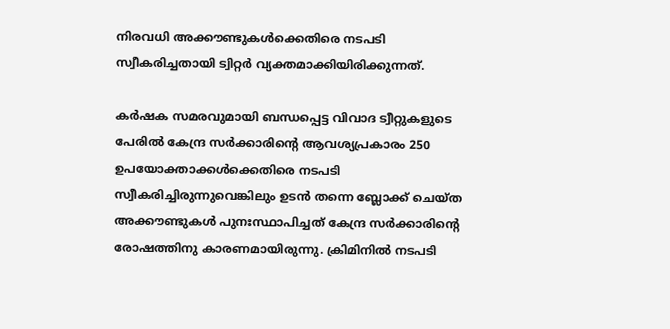നിരവധി അക്കൗണ്ടുകള്‍ക്കെതിരെ നടപടി സ്വീകരിച്ചതായി ട്വിറ്റര്‍ വ്യക്തമാക്കിയിരിക്കുന്നത്.

കര്‍ഷക സമരവുമായി ബന്ധപ്പെട്ട വിവാദ ട്വീറ്റുകളുടെ പേരില്‍ കേന്ദ്ര സര്‍ക്കാരിന്റെ ആവശ്യപ്രകാരം 250 ഉപയോക്താക്കള്‍ക്കെതിരെ നടപടി സ്വീകരിച്ചിരുന്നുവെങ്കിലും ഉടന്‍ തന്നെ ബ്ലോക്ക് ചെയ്ത അക്കൗണ്ടുകള്‍ പുനഃസ്ഥാപിച്ചത് കേന്ദ്ര സര്‍ക്കാരിന്റെ രോഷത്തിനു കാരണമായിരുന്നു. ക്രിമിനില്‍ നടപടി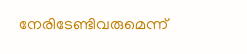നേരിടേണ്ടിവരുമെന്ന്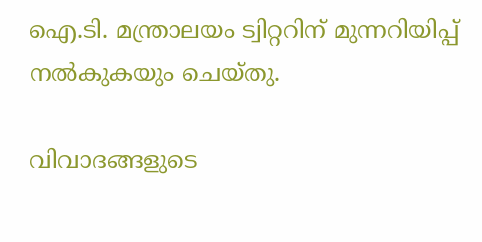ഐ.ടി. മന്ത്രാലയം ട്വിറ്ററിന് മുന്നറിയിപ്പ് നല്‍കുകയും ചെയ്തു.

വിവാദങ്ങളുടെ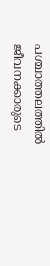പശ്ചാത്തലത്തില്‍ ജീവനക്കാരുടെ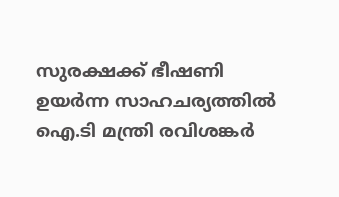സുരക്ഷക്ക് ഭീഷണി ഉയര്‍ന്ന സാഹചര്യത്തില്‍ ഐ.ടി മന്ത്രി രവിശങ്കര്‍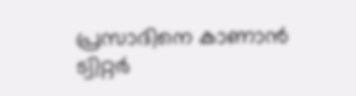പ്രസാദിനെ കാണാന്‍ ട്വിറ്റര്‍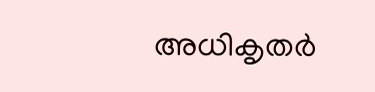അധികൃതര്‍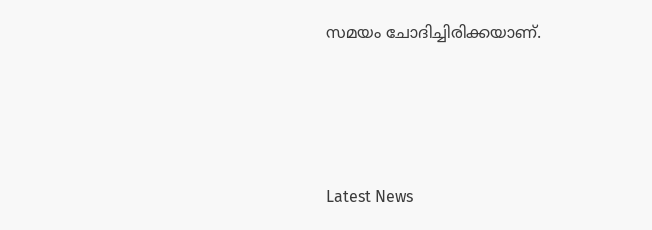സമയം ചോദിച്ചിരിക്കയാണ്.





Latest News